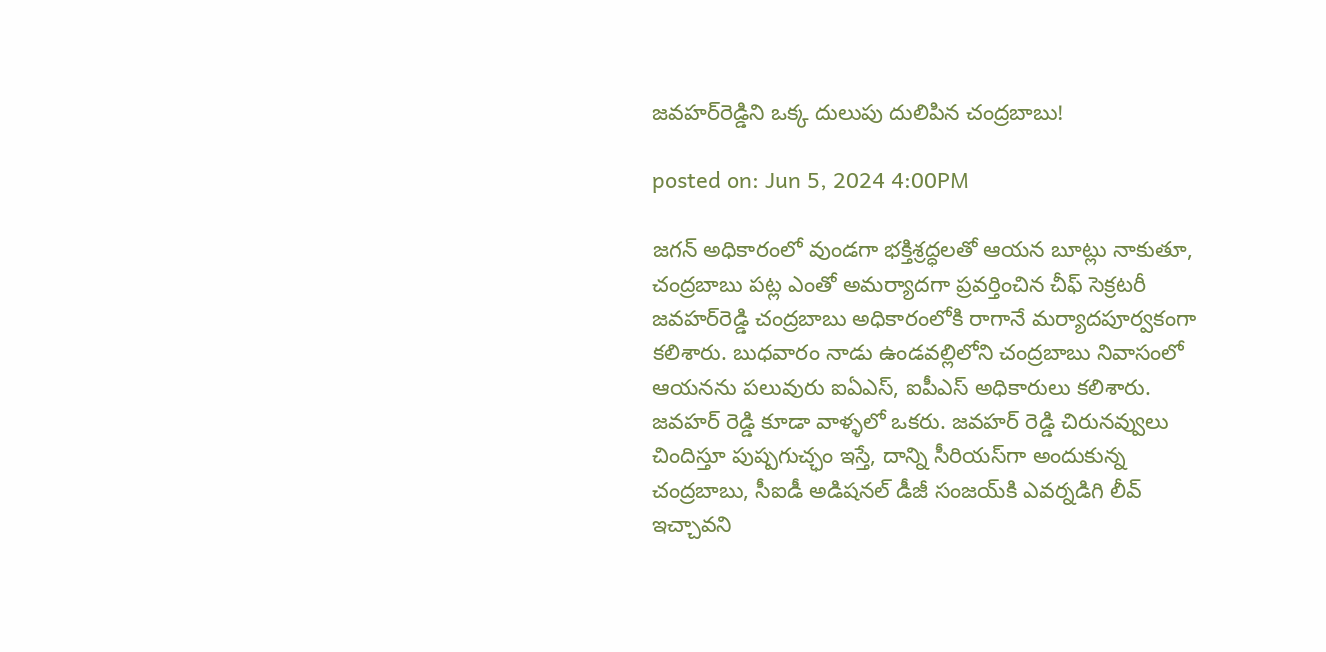జవహర్‌రెడ్డిని ఒక్క దులుపు దులిపిన చంద్రబాబు!

posted on: Jun 5, 2024 4:00PM

జగన్ అధికారంలో వుండగా భక్తిశ్రద్ధలతో ఆయన బూట్లు నాకుతూ, చంద్రబాబు పట్ల ఎంతో అమర్యాదగా ప్రవర్తించిన చీఫ్ సెక్రటరీ జవహర్‌రెడ్డి చంద్రబాబు అధికారంలోకి రాగానే మర్యాదపూర్వకంగా కలిశారు. బుధవారం నాడు ఉండవల్లిలోని చంద్రబాబు నివాసంలో ఆయనను పలువురు ఐఏఎస్, ఐపీఎస్ అధికారులు కలిశారు. జవహర్ రెడ్డి కూడా వాళ్ళలో ఒకరు. జవహర్ రెడ్డి చిరునవ్వులు చిందిస్తూ పుష్పగుచ్ఛం ఇస్తే, దాన్ని సీరియస్‌గా అందుకున్న చంద్రబాబు, సీఐడీ అడిషనల్ డీజీ సంజయ్‌కి ఎవర్నడిగి లీవ్ ఇచ్చావని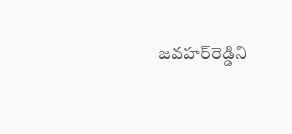జవహర్‌రెడ్డిని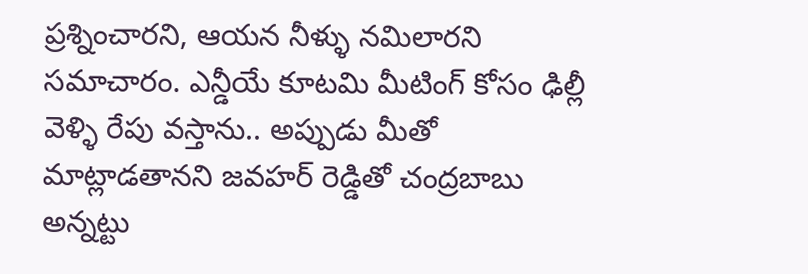ప్రశ్నించారని, ఆయన నీళ్ళు నమిలారని సమాచారం. ఎన్డీయే కూటమి మీటింగ్ కోసం ఢిల్లీ వెళ్ళి రేపు వస్తాను.. అప్పుడు మీతో మాట్లాడతానని జవహర్ రెడ్డితో చంద్రబాబు అన్నట్టు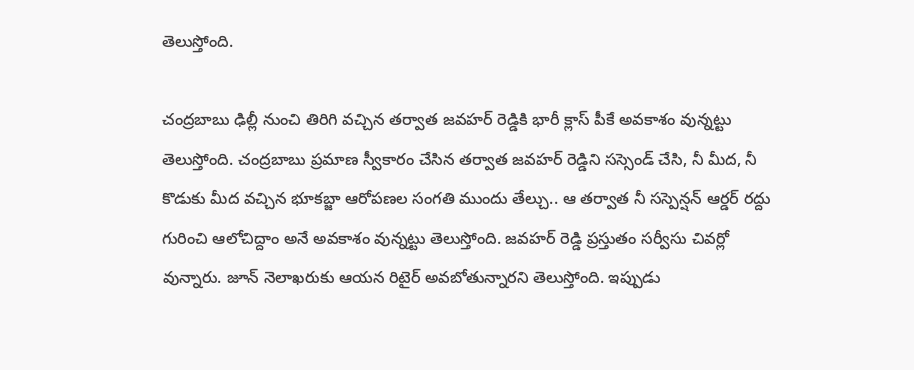తెలుస్తోంది.

చంద్రబాబు ఢిల్లీ నుంచి తిరిగి వచ్చిన తర్వాత జవహర్ రెడ్డికి భారీ క్లాస్ పీకే అవకాశం వున్నట్టు తెలుస్తోంది. చంద్రబాబు ప్రమాణ స్వీకారం చేసిన తర్వాత జవహర్ రెడ్డిని సస్సెండ్ చేసి, నీ మీద, నీ  కొడుకు మీద వచ్చిన భూకబ్జా ఆరోపణల సంగతి ముందు తేల్చు.. ఆ తర్వాత నీ సస్పెన్షన్ ఆర్డర్ రద్దు గురించి ఆలోచిద్దాం అనే అవకాశం వున్నట్టు తెలుస్తోంది. జవహర్ రెడ్డి ప్రస్తుతం సర్వీసు చివర్లో వున్నారు. జూన్ నెలాఖరుకు ఆయన రిటైర్ అవబోతున్నారని తెలుస్తోంది. ఇప్పుడు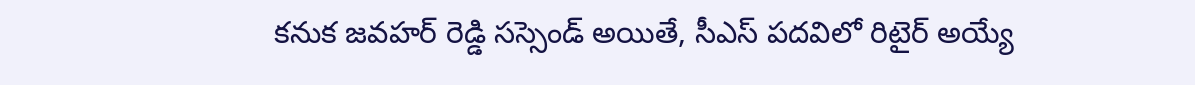కనుక జవహర్ రెడ్డి సస్సెండ్ అయితే, సీఎస్ పదవిలో రిటైర్ అయ్యే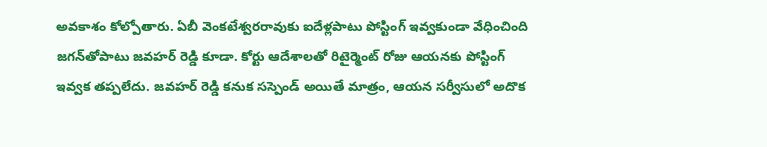అవకాశం కోల్పోతారు. ఏబీ వెంకటేశ్వరరావుకు ఐదేళ్లపాటు పోస్టింగ్ ఇవ్వకుండా వేధించింది జగన్‌తోపాటు జవహర్ రెడ్డి కూడా. కోర్టు ఆదేశాలతో రిటైర్మెంట్ రోజు ఆయనకు పోస్టింగ్ ఇవ్వక తప్పలేదు. జవహర్ రెడ్డి కనుక సస్పెండ్ అయితే మాత్రం, ఆయన సర్వీసులో అదొక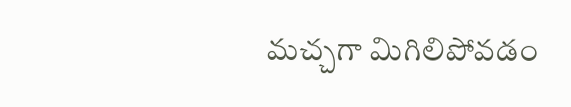మచ్చగా మిగిలిపోవడం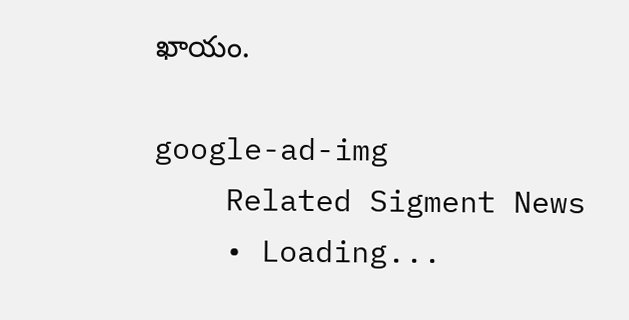ఖాయం.

google-ad-img
    Related Sigment News
    • Loading...